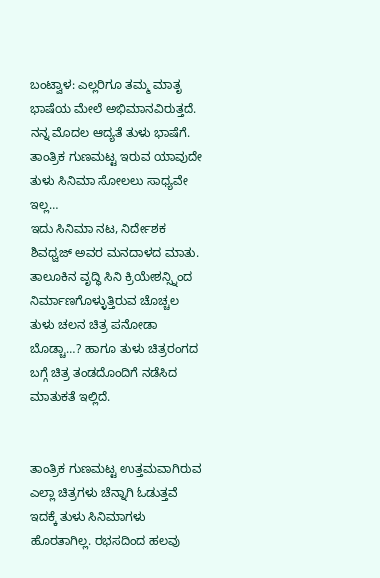ಬಂಟ್ವಾಳ: ಎಲ್ಲರಿಗೂ ತಮ್ಮ ಮಾತೃ ಭಾಷೆಯ ಮೇಲೆ ಅಭಿಮಾನವಿರುತ್ತದೆ. ನನ್ನ ಮೊದಲ ಆದ್ಯತೆ ತುಳು ಭಾಷೆಗೆ. ತಾಂತ್ರಿಕ ಗುಣಮಟ್ಟ ಇರುವ ಯಾವುದೇ ತುಳು ಸಿನಿಮಾ ಸೋಲಲು ಸಾಧ್ಯವೇ ಇಲ್ಲ…
ಇದು ಸಿನಿಮಾ ನಟ, ನಿರ್ದೇಶಕ ಶಿವಧ್ವಜ್ ಅವರ ಮನದಾಳದ ಮಾತು. ತಾಲೂಕಿನ ವೃದ್ಧಿ ಸಿನಿ ಕ್ರಿಯೇಶನ್ಸ್ನಿಂದ ನಿರ್ಮಾಣಗೊಳ್ಳುತ್ತಿರುವ ಚೊಚ್ಚಲ ತುಳು ಚಲನ ಚಿತ್ರ ಪನೋಡಾ ಬೊಡ್ಚಾ…? ಹಾಗೂ ತುಳು ಚಿತ್ರರಂಗದ ಬಗ್ಗೆ ಚಿತ್ರ ತಂಡದೊಂದಿಗೆ ನಡೆಸಿದ ಮಾತುಕತೆ ಇಲ್ಲಿದೆ.


ತಾಂತ್ರಿಕ ಗುಣಮಟ್ಟ ಉತ್ತಮವಾಗಿರುವ ಎಲ್ಲಾ ಚಿತ್ರಗಳು ಚೆನ್ನಾಗಿ ಓಡುತ್ತವೆ ಇದಕ್ಕೆ ತುಳು ಸಿನಿಮಾಗಳು ಹೊರತಾಗಿಲ್ಲ. ರಭಸದಿಂದ ಹಲವು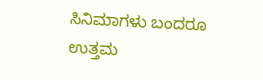ಸಿನಿಮಾಗಳು ಬಂದರೂ ಉತ್ತಮ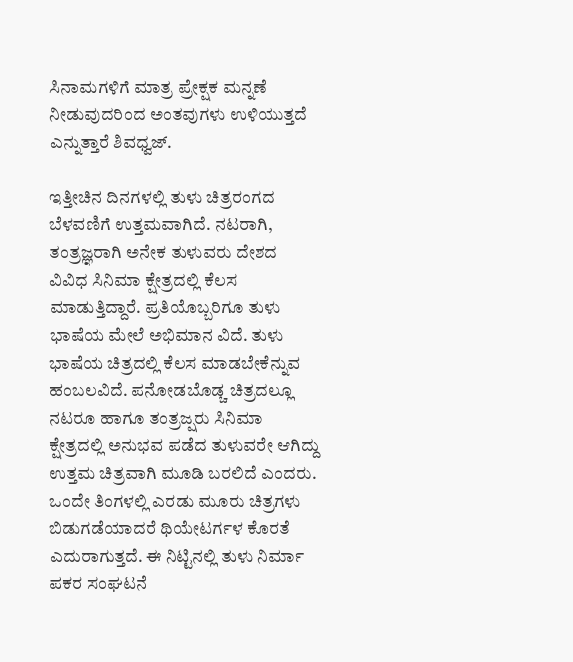ಸಿನಾಮಗಳಿಗೆ ಮಾತ್ರ ಪ್ರೇಕ್ಷಕ ಮನ್ನಣೆ ನೀಡುವುದರಿಂದ ಅಂತವುಗಳು ಉಳಿಯುತ್ತದೆ ಎನ್ನುತ್ತಾರೆ ಶಿವಧ್ವಜ್.

ಇತ್ತೀಚಿನ ದಿನಗಳಲ್ಲಿ ತುಳು ಚಿತ್ರರಂಗದ ಬೆಳವಣಿಗೆ ಉತ್ತಮವಾಗಿದೆ. ನಟರಾಗಿ, ತಂತ್ರಜ್ಞರಾಗಿ ಅನೇಕ ತುಳುವರು ದೇಶದ ವಿವಿಧ ಸಿನಿಮಾ ಕ್ಷೇತ್ರದಲ್ಲಿ ಕೆಲಸ ಮಾಡುತ್ತಿದ್ದಾರೆ. ಪ್ರತಿಯೊಬ್ಬರಿಗೂ ತುಳು ಭಾಷೆಯ ಮೇಲೆ ಅಭಿಮಾನ ವಿದೆ. ತುಳು ಭಾಷೆಯ ಚಿತ್ರದಲ್ಲಿ ಕೆಲಸ ಮಾಡಬೇಕೆನ್ನುವ ಹಂಬಲವಿದೆ. ಪನೋಡಬೊಡ್ಚ ಚಿತ್ರದಲ್ಲೂ ನಟರೂ ಹಾಗೂ ತಂತ್ರಜ್ಷರು ಸಿನಿಮಾ ಕ್ಷೇತ್ರದಲ್ಲಿ ಅನುಭವ ಪಡೆದ ತುಳುವರೇ ಆಗಿದ್ದು ಉತ್ತಮ ಚಿತ್ರವಾಗಿ ಮೂಡಿ ಬರಲಿದೆ ಎಂದರು.
ಒಂದೇ ತಿಂಗಳಲ್ಲಿ ಎರಡು ಮೂರು ಚಿತ್ರಗಳು ಬಿಡುಗಡೆಯಾದರೆ ಥಿಯೇಟರ್ಗಳ ಕೊರತೆ ಎದುರಾಗುತ್ತದೆ. ಈ ನಿಟ್ಟಿನಲ್ಲಿ ತುಳು ನಿರ್ಮಾ ಪಕರ ಸಂಘಟನೆ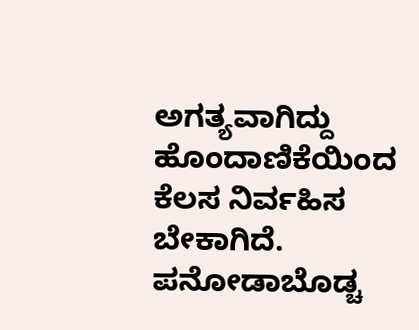ಅಗತ್ಯವಾಗಿದ್ದು ಹೊಂದಾಣಿಕೆಯಿಂದ ಕೆಲಸ ನಿರ್ವಹಿಸ ಬೇಕಾಗಿದೆ. ಪನೋಡಾಬೊಡ್ಚ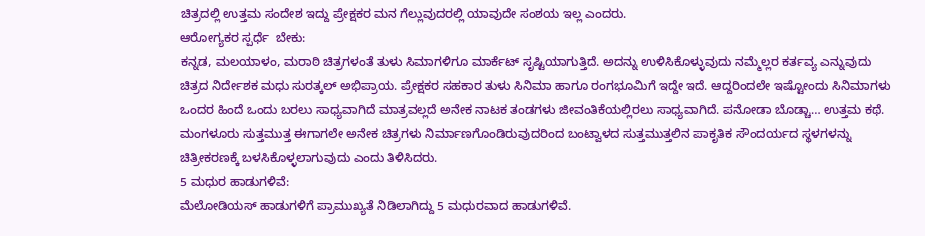ಚಿತ್ರದಲ್ಲಿ ಉತ್ತಮ ಸಂದೇಶ ಇದ್ದು ಪ್ರೇಕ್ಷಕರ ಮನ ಗೆಲ್ಲುವುದರಲ್ಲಿ ಯಾವುದೇ ಸಂಶಯ ಇಲ್ಲ ಎಂದರು.
ಆರೋಗ್ಯಕರ ಸ್ಪರ್ಧೆ  ಬೇಕು:
ಕನ್ನಡ, ಮಲಯಾಳಂ, ಮರಾಠಿ ಚಿತ್ರಗಳಂತೆ ತುಳು ಸಿಮಾಗಳಿಗೂ ಮಾರ್ಕೆಟ್ ಸೃಷ್ಟಿಯಾಗುತ್ತಿದೆ. ಅದನ್ನು ಉಳಿಸಿಕೊಳ್ಳುವುದು ನಮ್ಮೆಲ್ಲರ ಕರ್ತವ್ಯ ಎನ್ನುವುದು ಚಿತ್ರದ ನಿರ್ದೇಶಕ ಮಧು ಸುರತ್ಕಲ್ ಅಭಿಪ್ರಾಯ. ಪ್ರೇಕ್ಷಕರ ಸಹಕಾರ ತುಳು ಸಿನಿಮಾ ಹಾಗೂ ರಂಗಭೂಮಿಗೆ ಇದ್ದೇ ಇದೆ. ಆದ್ದರಿಂದಲೇ ಇಷ್ಟೋಂದು ಸಿನಿಮಾಗಳು ಒಂದರ ಹಿಂದೆ ಒಂದು ಬರಲು ಸಾಧ್ಯವಾಗಿದೆ ಮಾತ್ರವಲ್ಲದೆ ಅನೇಕ ನಾಟಕ ತಂಡಗಳು ಜೀವಂತಿಕೆಯಲ್ಲಿರಲು ಸಾಧ್ಯವಾಗಿದೆ. ಪನೋಡಾ ಬೊಡ್ಚಾ… ಉತ್ತಮ ಕಥೆ. ಮಂಗಳೂರು ಸುತ್ತಮುತ್ತ ಈಗಾಗಲೇ ಅನೇಕ ಚಿತ್ರಗಳು ನಿರ್ಮಾಣಗೊಂಡಿರುವುದರಿಂದ ಬಂಟ್ವಾಳದ ಸುತ್ತಮುತ್ತಲಿನ ಪಾಕೃತಿಕ ಸೌಂದರ್ಯದ ಸ್ಥಳಗಳನ್ನು ಚಿತ್ರೀಕರಣಕ್ಕೆ ಬಳಸಿಕೊಳ್ಳಲಾಗುವುದು ಎಂದು ತಿಳಿಸಿದರು.
5 ಮಧುರ ಹಾಡುಗಳಿವೆ:
ಮೆಲೋಡಿಯಸ್ ಹಾಡುಗಳಿಗೆ ಪ್ರಾಮುಖ್ಯತೆ ನಿಡಿಲಾಗಿದ್ದು 5 ಮಧುರವಾದ ಹಾಡುಗಳಿವೆ.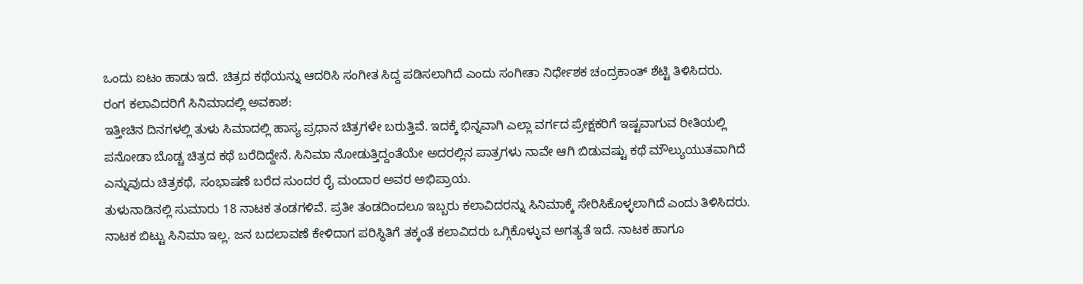ಒಂದು ಐಟಂ ಹಾಡು ಇದೆ. ಚಿತ್ರದ ಕಥೆಯನ್ನು ಆದರಿಸಿ ಸಂಗೀತ ಸಿದ್ದ ಪಡಿಸಲಾಗಿದೆ ಎಂದು ಸಂಗೀತಾ ನಿರ್ಧೇಶಕ ಚಂದ್ರಕಾಂತ್ ಶೆಟ್ಟಿ ತಿಳಿಸಿದರು.
ರಂಗ ಕಲಾವಿದರಿಗೆ ಸಿನಿಮಾದಲ್ಲಿ ಅವಕಾಶ:
ಇತ್ತೀಚಿನ ದಿನಗಳಲ್ಲಿ ತುಳು ಸಿಮಾದಲ್ಲಿ ಹಾಸ್ಯ ಪ್ರಧಾನ ಚಿತ್ರಗಳೇ ಬರುತ್ತಿವೆ. ಇದಕ್ಕೆ ಭಿನ್ನವಾಗಿ ಎಲ್ಲಾ ವರ್ಗದ ಪ್ರೇಕ್ಷಕರಿಗೆ ಇಷ್ಟವಾಗುವ ರೀತಿಯಲ್ಲಿ ಪನೋಡಾ ಬೊಡ್ಚ ಚಿತ್ರದ ಕಥೆ ಬರೆದಿದ್ದೇನೆ. ಸಿನಿಮಾ ನೋಡುತ್ತಿದ್ದಂತೆಯೇ ಅದರಲ್ಲಿನ ಪಾತ್ರಗಳು ನಾವೇ ಆಗಿ ಬಿಡುವಷ್ಟು ಕಥೆ ಮೌಲ್ಯುಯುತವಾಗಿದೆ ಎನ್ನುವುದು ಚಿತ್ರಕಥೆ, ಸಂಭಾಷಣೆ ಬರೆದ ಸುಂದರ ರೈ ಮಂದಾರ ಅವರ ಅಭಿಪ್ರಾಯ.
ತುಳುನಾಡಿನಲ್ಲಿ ಸುಮಾರು 18 ನಾಟಕ ತಂಡಗಳಿವೆ. ಪ್ರತೀ ತಂಡದಿಂದಲೂ ಇಬ್ಬರು ಕಲಾವಿದರನ್ನು ಸಿನಿಮಾಕ್ಕೆ ಸೇರಿಸಿಕೊಳ್ಳಲಾಗಿದೆ ಎಂದು ತಿಳಿಸಿದರು. ನಾಟಕ ಬಿಟ್ಟು ಸಿನಿಮಾ ಇಲ್ಲ. ಜನ ಬದಲಾವಣೆ ಕೇಳಿದಾಗ ಪರಿಸ್ಥಿತಿಗೆ ತಕ್ಕಂತೆ ಕಲಾವಿದರು ಒಗ್ಗಿಕೊಳ್ಳುವ ಅಗತ್ಯತೆ ಇದೆ. ನಾಟಕ ಹಾಗೂ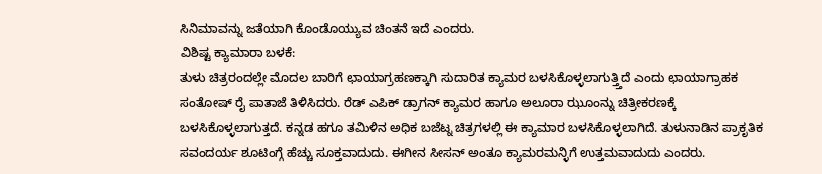ಸಿನಿಮಾವನ್ನು ಜತೆಯಾಗಿ ಕೊಂಡೊಯ್ಯುವ ಚಿಂತನೆ ಇದೆ ಎಂದರು.
ವಿಶಿಷ್ಟ ಕ್ಯಾಮಾರಾ ಬಳಕೆ:
ತುಳು ಚಿತ್ರರಂದಲ್ಲೇ ಮೊದಲ ಬಾರಿಗೆ ಛಾಯಾಗ್ರಹಣಕ್ಕಾಗಿ ಸುದಾರಿತ ಕ್ಯಾಮರ ಬಳಸಿಕೊಳ್ಳಲಾಗುತ್ತ್ತಿದೆ ಎಂದು ಛಾಯಾಗ್ರಾಹಕ ಸಂತೋಷ್ ರೈ ಪಾತಾಜೆ ತಿಳಿಸಿದರು. ರೆಡ್ ಎಪಿಕ್ ಡ್ರಾಗನ್ ಕ್ಯಾಮರ ಹಾಗೂ ಅಲೂರಾ ಝೂಂನ್ನು ಚಿತ್ರೀಕರಣಕ್ಕೆ ಬಳಸಿಕೊಳ್ಳಲಾಗುತ್ತದೆ. ಕನ್ನಡ ಹಗೂ ತಮಿಳಿನ ಅಧಿಕ ಬಜೆಟ್ನ ಚಿತ್ರಗಳಲ್ಲಿ ಈ ಕ್ಯಾಮಾರ ಬಳಸಿಕೊಳ್ಳಲಾಗಿದೆ. ತುಳುನಾಡಿನ ಪ್ರಾಕೃತಿಕ ಸವಂದರ್ಯ ಶೂಟಿಂಗ್ಗೆ ಹೆಚ್ಚು ಸೂಕ್ತವಾದುದು. ಈಗೀನ ಸೀಸನ್ ಅಂತೂ ಕ್ಯಾಮರಮನ್ಳಿಗೆ ಉತ್ತಮವಾದುದು ಎಂದರು.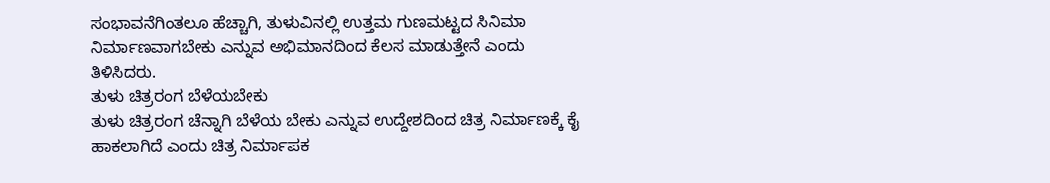ಸಂಭಾವನೆಗಿಂತಲೂ ಹೆಚ್ಚಾಗಿ, ತುಳುವಿನಲ್ಲಿ ಉತ್ತಮ ಗುಣಮಟ್ಟದ ಸಿನಿಮಾ ನಿರ್ಮಾಣವಾಗಬೇಕು ಎನ್ನುವ ಅಭಿಮಾನದಿಂದ ಕೆಲಸ ಮಾಡುತ್ತೇನೆ ಎಂದು ತಿಳಿಸಿದರು.
ತುಳು ಚಿತ್ರರಂಗ ಬೆಳೆಯಬೇಕು
ತುಳು ಚಿತ್ರರಂಗ ಚೆನ್ನಾಗಿ ಬೆಳೆಯ ಬೇಕು ಎನ್ನುವ ಉದ್ದೇಶದಿಂದ ಚಿತ್ರ ನಿರ್ಮಾಣಕ್ಕೆ ಕೈ ಹಾಕಲಾಗಿದೆ ಎಂದು ಚಿತ್ರ ನಿರ್ಮಾಪಕ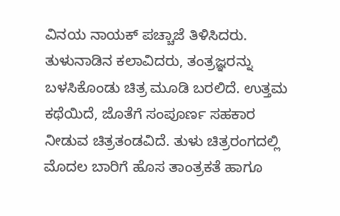ವಿನಯ ನಾಯಕ್ ಪಚ್ಚಾಜೆ ತಿಳಿಸಿದರು. ತುಳುನಾಡಿನ ಕಲಾವಿದರು, ತಂತ್ರಜ್ಞರನ್ನು ಬಳಸಿಕೊಂಡು ಚಿತ್ರ ಮೂಡಿ ಬರಲಿದೆ. ಉತ್ತಮ ಕಥೆಯಿದೆ, ಜೊತೆಗೆ ಸಂಪೂರ್ಣ ಸಹಕಾರ ನೀಡುವ ಚಿತ್ರತಂಡವಿದೆ. ತುಳು ಚಿತ್ರರಂಗದಲ್ಲಿ ಮೊದಲ ಬಾರಿಗೆ ಹೊಸ ತಾಂತ್ರಕತೆ ಹಾಗೂ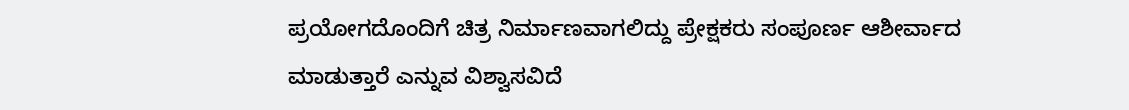ಪ್ರಯೋಗದೊಂದಿಗೆ ಚಿತ್ರ ನಿರ್ಮಾಣವಾಗಲಿದ್ದು ಪ್ರೇಕ್ಷಕರು ಸಂಪೂರ್ಣ ಆಶೀರ್ವಾದ ಮಾಡುತ್ತಾರೆ ಎನ್ನುವ ವಿಶ್ವಾಸವಿದೆ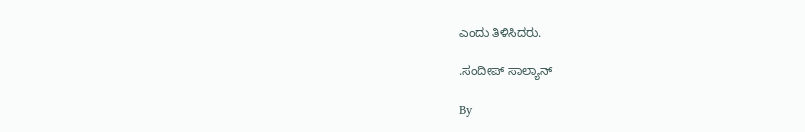ಎಂದು ತಿಳಿಸಿದರು.

.ಸಂದೀಪ್ ಸಾಲ್ಯಾನ್

By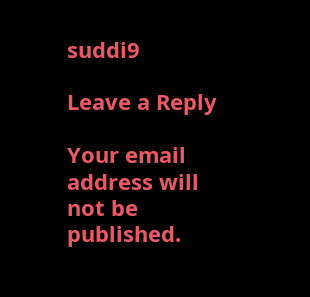suddi9

Leave a Reply

Your email address will not be published.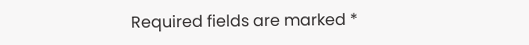Required fields are marked *